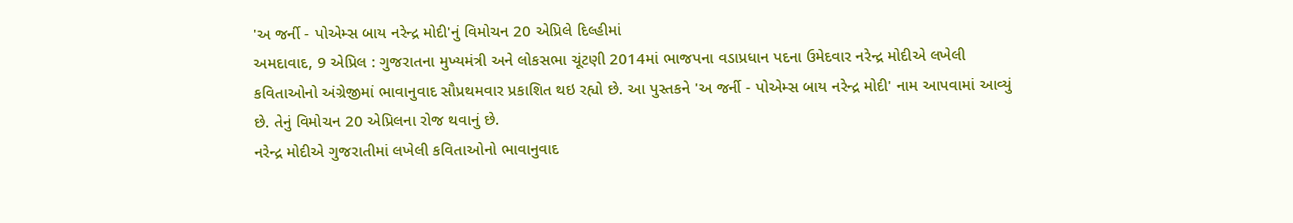'અ જર્ની - પોએમ્સ બાય નરેન્દ્ર મોદી'નું વિમોચન 20 એપ્રિલે દિલ્હીમાં
અમદાવાદ, 9 એપ્રિલ : ગુજરાતના મુખ્યમંત્રી અને લોકસભા ચૂંટણી 2014માં ભાજપના વડાપ્રધાન પદના ઉમેદવાર નરેન્દ્ર મોદીએ લખેલી કવિતાઓનો અંગ્રેજીમાં ભાવાનુવાદ સૌપ્રથમવાર પ્રકાશિત થઇ રહ્યો છે. આ પુસ્તકને 'અ જર્ની - પોએમ્સ બાય નરેન્દ્ર મોદી' નામ આપવામાં આવ્યું છે. તેનું વિમોચન 20 એપ્રિલના રોજ થવાનું છે.
નરેન્દ્ર મોદીએ ગુજરાતીમાં લખેલી કવિતાઓનો ભાવાનુવાદ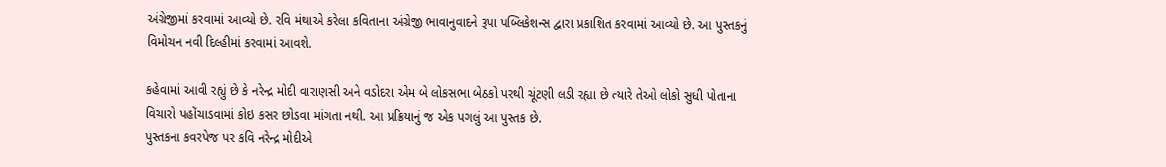અંગ્રેજીમાં કરવામાં આવ્યો છે. રવિ મંથાએ કરેલા કવિતાના અંગ્રેજી ભાવાનુવાદને રૂપા પબ્લિકેશન્સ દ્વારા પ્રકાશિત કરવામાં આવ્યો છે. આ પુસ્તકનું વિમોચન નવી દિલ્હીમાં કરવામાં આવશે.

કહેવામાં આવી રહ્યું છે કે નરેન્દ્ર મોદી વારાણસી અને વડોદરા એમ બે લોકસભા બેઠકો પરથી ચૂંટણી લડી રહ્યા છે ત્યારે તેઓ લોકો સુધી પોતાના વિચારો પહોંચાડવામાં કોઇ કસર છોડવા માંગતા નથી. આ પ્રક્રિયાનું જ એક પગલું આ પુસ્તક છે.
પુસ્તકના કવરપેજ પર કવિ નરેન્દ્ર મોદીએ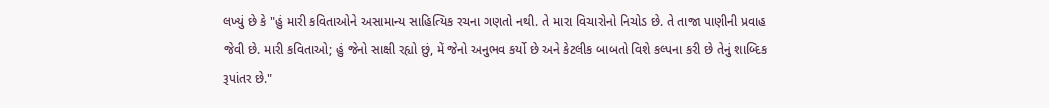લખ્યું છે કે "હું મારી કવિતાઓને અસામાન્ય સાહિત્યિક રચના ગણતો નથી. તે મારા વિચારોનો નિચોડ છે. તે તાજા પાણીની પ્રવાહ જેવી છે. મારી કવિતાઓ; હું જેનો સાક્ષી રહ્યો છું, મેં જેનો અનુભવ કર્યો છે અને કેટલીક બાબતો વિશે કલ્પના કરી છે તેનું શાબ્દિક રૂપાંતર છે."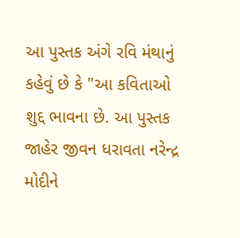આ પુસ્તક અંગે રવિ મંથાનું કહેવું છે કે "આ કવિતાઓ શુદ્દ ભાવના છે. આ પુસ્તક જાહેર જીવન ધરાવતા નરેન્દ્ર મોદીને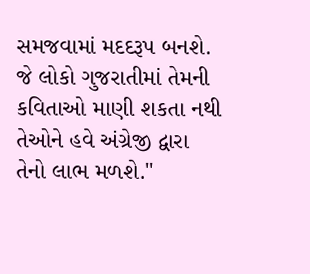સમજવામાં મદદરૂપ બનશે. જે લોકો ગુજરાતીમાં તેમની કવિતાઓ માણી શકતા નથી તેઓને હવે અંગ્રેજી દ્વારા તેનો લાભ મળશે."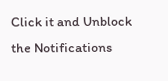Click it and Unblock the Notifications